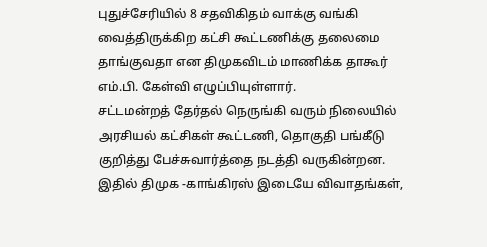புதுச்சேரியில் 8 சதவிகிதம் வாக்கு வங்கி வைத்திருக்கிற கட்சி கூட்டணிக்கு தலைமை தாங்குவதா என திமுகவிடம் மாணிக்க தாகூர் எம்.பி. கேள்வி எழுப்பியுள்ளார்.
சட்டமன்றத் தேர்தல் நெருங்கி வரும் நிலையில் அரசியல் கட்சிகள் கூட்டணி, தொகுதி பங்கீடு குறித்து பேச்சுவார்த்தை நடத்தி வருகின்றன. இதில் திமுக -காங்கிரஸ் இடையே விவாதங்கள்,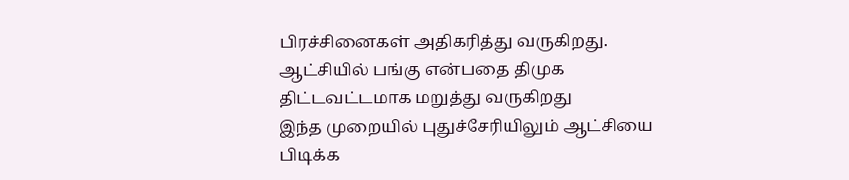பிரச்சினைகள் அதிகரித்து வருகிறது. ஆட்சியில் பங்கு என்பதை திமுக திட்டவட்டமாக மறுத்து வருகிறது
இந்த முறையில் புதுச்சேரியிலும் ஆட்சியை பிடிக்க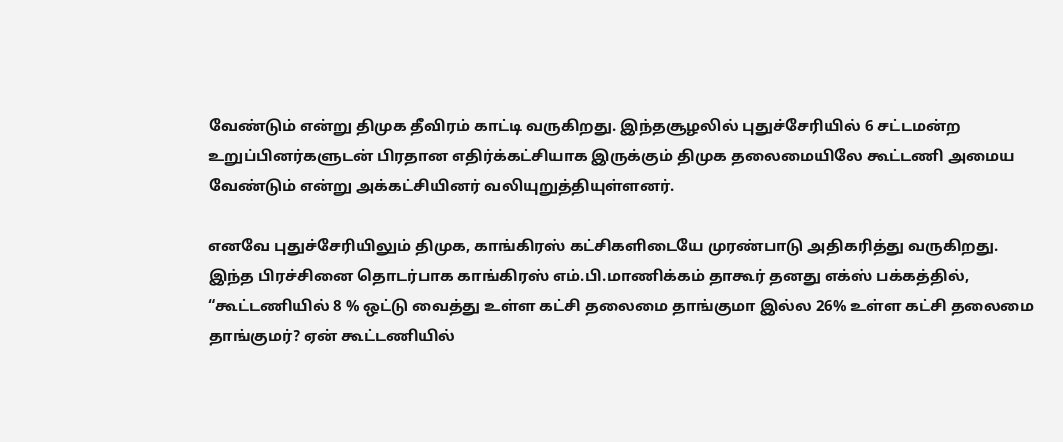வேண்டும் என்று திமுக தீவிரம் காட்டி வருகிறது. இந்தசூழலில் புதுச்சேரியில் 6 சட்டமன்ற உறுப்பினர்களுடன் பிரதான எதிர்க்கட்சியாக இருக்கும் திமுக தலைமையிலே கூட்டணி அமைய வேண்டும் என்று அக்கட்சியினர் வலியுறுத்தியுள்ளனர்.

எனவே புதுச்சேரியிலும் திமுக, காங்கிரஸ் கட்சிகளிடையே முரண்பாடு அதிகரித்து வருகிறது.
இந்த பிரச்சினை தொடர்பாக காங்கிரஸ் எம்.பி.மாணிக்கம் தாகூர் தனது எக்ஸ் பக்கத்தில், “கூட்டணியில் 8 % ஒட்டு வைத்து உள்ள கட்சி தலைமை தாங்குமா இல்ல 26% உள்ள கட்சி தலைமை தாங்குமர்? ஏன் கூட்டணியில்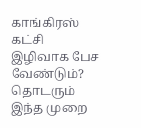காங்கிரஸ் கட்சி இழிவாக பேச வேண்டும்?
தொடரும் இந்த முறை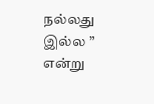நல்லது இல்ல ” என்று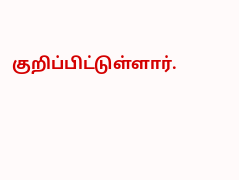குறிப்பிட்டுள்ளார்.